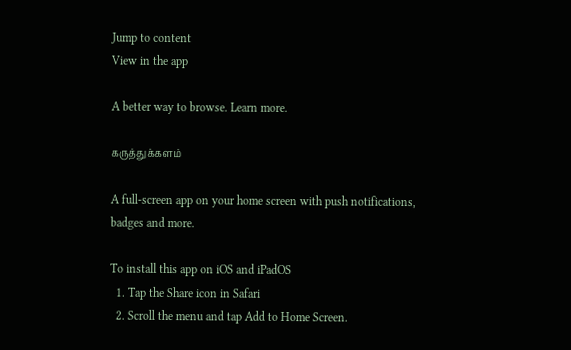Jump to content
View in the app

A better way to browse. Learn more.

கருத்துக்களம்

A full-screen app on your home screen with push notifications, badges and more.

To install this app on iOS and iPadOS
  1. Tap the Share icon in Safari
  2. Scroll the menu and tap Add to Home Screen.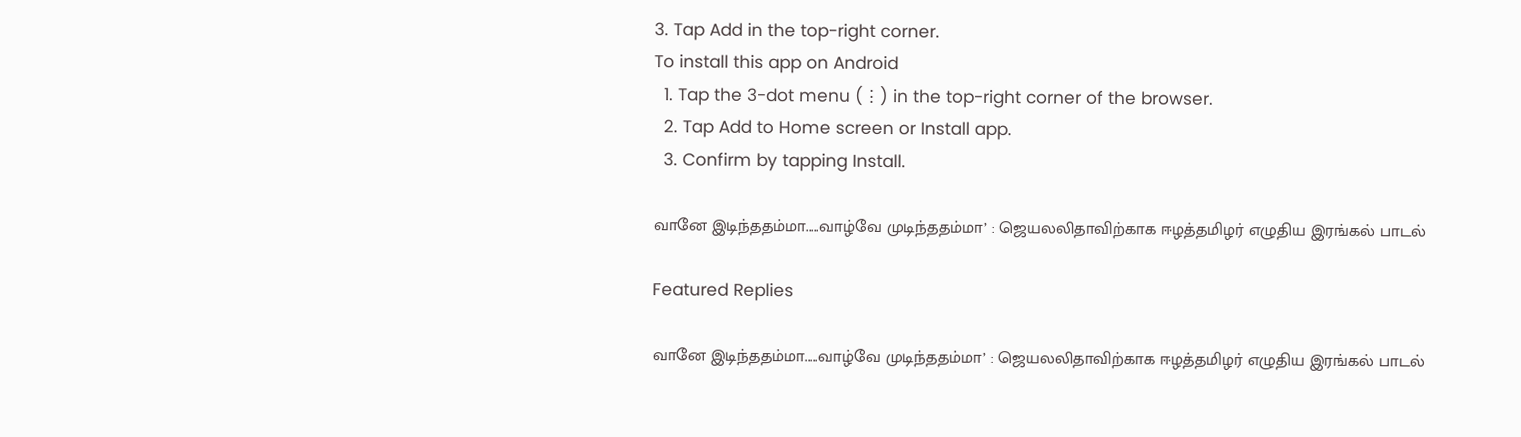3. Tap Add in the top-right corner.
To install this app on Android
  1. Tap the 3-dot menu (⋮) in the top-right corner of the browser.
  2. Tap Add to Home screen or Install app.
  3. Confirm by tapping Install.

வானே இடிந்ததம்மா.....வாழ்வே முடிந்ததம்மா’ : ஜெயலலிதாவிற்காக ஈழத்தமிழர் எழுதிய இரங்கல் பாடல்

Featured Replies

வானே இடிந்ததம்மா.....வாழ்வே முடிந்ததம்மா’ : ஜெயலலிதாவிற்காக ஈழத்தமிழர் எழுதிய இரங்கல் பாடல்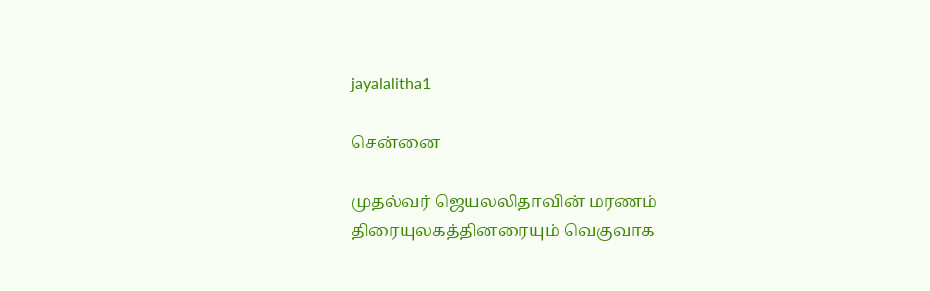jayalalitha1

சென்னை

முதல்வர் ஜெயலலிதாவின் மரணம் திரையுலகத்தினரையும் வெகுவாக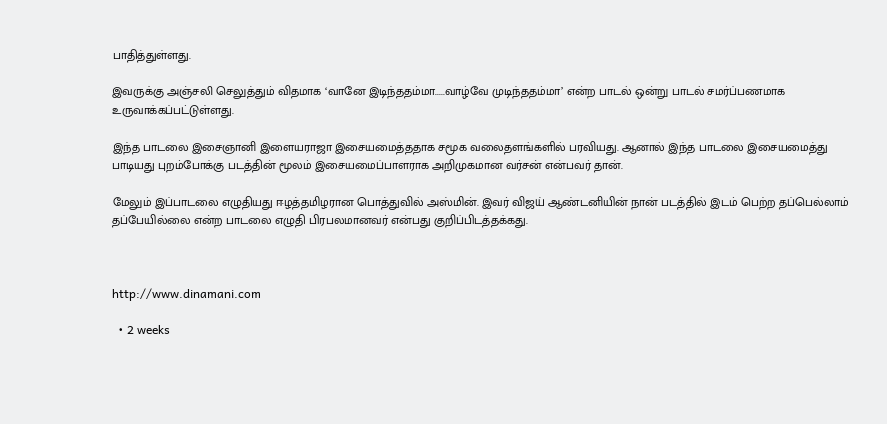பாதித்துள்ளது.

இவருக்கு அஞ்சலி செலுத்தும் விதமாக ‘வானே இடிந்ததம்மா.....வாழ்வே முடிந்ததம்மா’ என்ற பாடல் ஒன்று பாடல் சமர்ப்பணமாக உருவாக்கப்பட்டுள்ளது.

இந்த பாடலை இசைஞானி இளையராஜா இசையமைத்ததாக சமூக வலைதளங்களில் பரவியது. ஆனால் இந்த பாடலை இசையமைத்து பாடியது புறம்போக்கு படத்தின் மூலம் இசையமைப்பாளராக அறிமுகமான வர்சன் என்பவர் தான்.

மேலும் இப்பாடலை எழுதியது ஈழத்தமிழரான பொத்துவில் அஸ்மின். இவர் விஜய் ஆண்டனியின் நான் படத்தில் இடம் பெற்ற தப்பெல்லாம் தப்பேயில்லை என்ற பாடலை எழுதி பிரபலமானவர் என்பது குறிப்பிடத்தக்கது.



http://www.dinamani.com

  • 2 weeks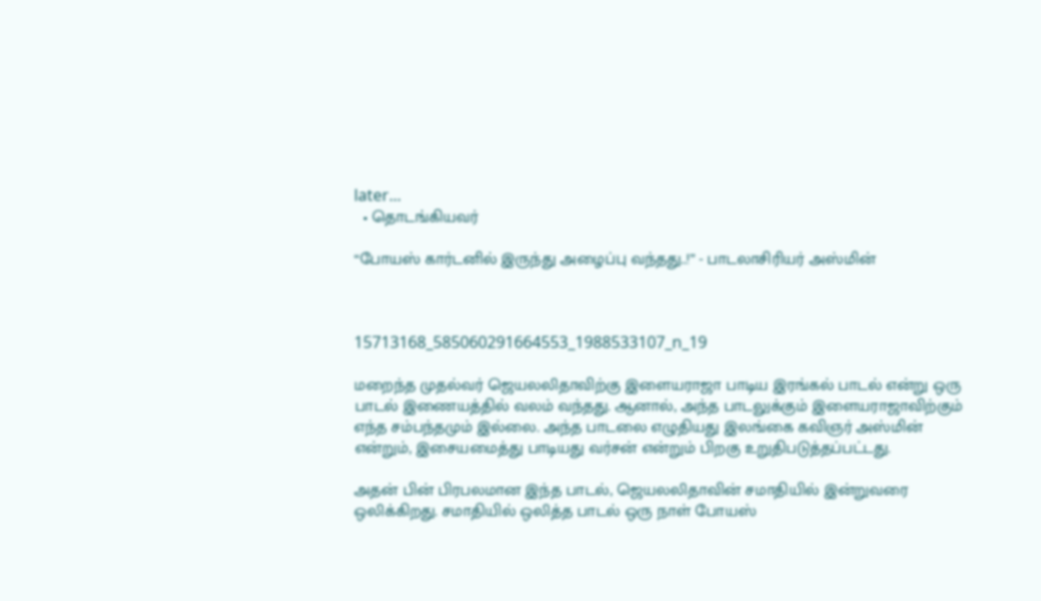later...
  • தொடங்கியவர்

“போயஸ் கார்டனில் இருந்து அழைப்பு வந்தது..!” - பாடலாசிரியர் அஸ்மின்



15713168_585060291664553_1988533107_n_19

மறைந்த முதல்வர் ஜெயலலிதாவிற்கு இளையராஜா பாடிய இரங்கல் பாடல் என்று ஒரு பாடல் இணையத்தில் வலம் வந்தது. ஆனால், அந்த பாடலுக்கும் இளையராஜாவிற்கும் எந்த சம்பந்தமும் இல்லை. அந்த பாடலை எழுதியது இலங்கை கவிஞர் அஸ்மின் என்றும், இசையமைத்து பாடியது வர்சன் என்றும் பிறகு உறுதிபடுத்தப்பட்டது.

அதன் பின் பிரபலமான இந்த பாடல், ஜெயலலிதாவின் சமாதியில் இன்றுவரை ஒலிக்கிறது. சமாதியில் ஒலித்த பாடல் ஒரு நாள் போயஸ்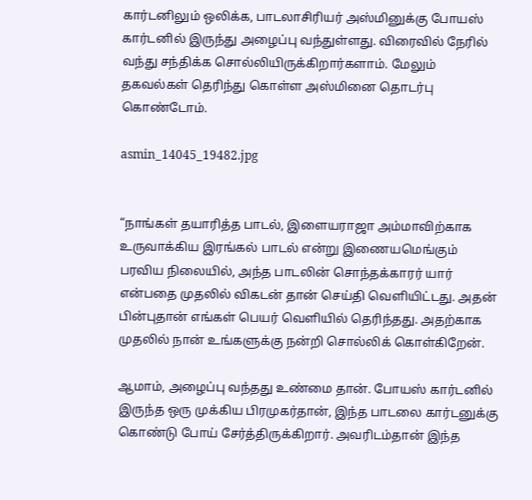கார்டனிலும் ஒலிக்க, பாடலாசிரியர் அஸ்மினுக்கு போயஸ் கார்டனில் இருந்து அழைப்பு வந்துள்ளது. விரைவில் நேரில் வந்து சந்திக்க சொல்லியிருக்கிறார்களாம். மேலும் தகவல்கள் தெரிந்து கொள்ள அஸ்மினை தொடர்பு கொண்டோம்.

asmin_14045_19482.jpg


“நாங்கள் தயாரித்த பாடல், இளையராஜா அம்மாவிற்காக உருவாக்கிய இரங்கல் பாடல் என்று இணையமெங்கும் பரவிய நிலையில், அந்த பாடலின் சொந்தக்காரர் யார் என்பதை முதலில் விகடன் தான் செய்தி வெளியிட்டது. அதன் பின்புதான் எங்கள் பெயர் வெளியில் தெரிந்தது. அதற்காக முதலில் நான் உங்களுக்கு நன்றி சொல்லிக் கொள்கிறேன்.

ஆமாம், அழைப்பு வந்தது உண்மை தான். போயஸ் கார்டனில் இருந்த ஒரு முக்கிய பிரமுகர்தான், இந்த பாடலை கார்டனுக்கு கொண்டு போய் சேர்த்திருக்கிறார். அவரிடம்தான் இந்த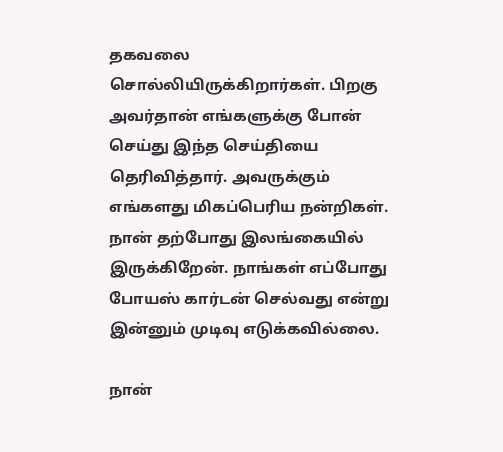தகவலை சொல்லியிருக்கிறார்கள். பிறகு அவர்தான் எங்களுக்கு போன் செய்து இந்த செய்தியை தெரிவித்தார். அவருக்கும் எங்களது மிகப்பெரிய நன்றிகள். நான் தற்போது இலங்கையில் இருக்கிறேன். நாங்கள் எப்போது போயஸ் கார்டன் செல்வது என்று இன்னும் முடிவு எடுக்கவில்லை.

நான்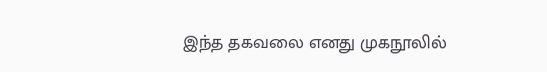இந்த தகவலை எனது முகநூலில்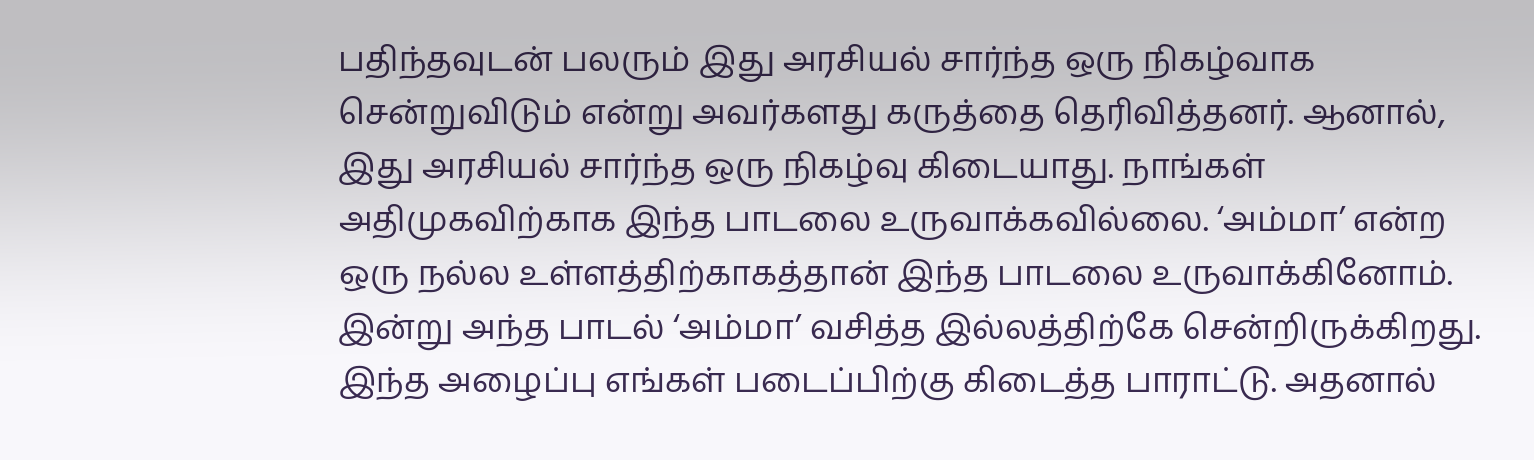பதிந்தவுடன் பலரும் இது அரசியல் சார்ந்த ஒரு நிகழ்வாக சென்றுவிடும் என்று அவர்களது கருத்தை தெரிவித்தனர். ஆனால், இது அரசியல் சார்ந்த ஒரு நிகழ்வு கிடையாது. நாங்கள் அதிமுகவிற்காக இந்த பாடலை உருவாக்கவில்லை. ‘அம்மா’ என்ற ஒரு நல்ல உள்ளத்திற்காகத்தான் இந்த பாடலை உருவாக்கினோம். இன்று அந்த பாடல் ‘அம்மா’ வசித்த இல்லத்திற்கே சென்றிருக்கிறது. இந்த அழைப்பு எங்கள் படைப்பிற்கு கிடைத்த பாராட்டு. அதனால்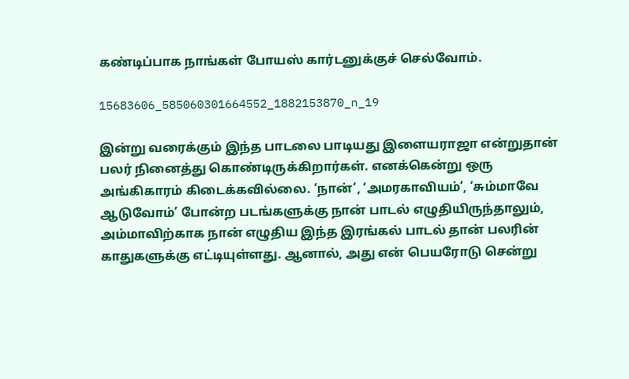கண்டிப்பாக நாங்கள் போயஸ் கார்டனுக்குச் செல்வோம்.

15683606_585060301664552_1882153870_n_19

இன்று வரைக்கும் இந்த பாடலை பாடியது இளையராஜா என்றுதான் பலர் நினைத்து கொண்டிருக்கிறார்கள். எனக்கென்று ஒரு அங்கிகாரம் கிடைக்கவில்லை. ‘நான்’, ‘அமரகாவியம்’, ‘சும்மாவே ஆடுவோம்’ போன்ற படங்களுக்கு நான் பாடல் எழுதியிருந்தாலும், அம்மாவிற்காக நான் எழுதிய இந்த இரங்கல் பாடல் தான் பலரின் காதுகளுக்கு எட்டியுள்ளது. ஆனால், அது என் பெயரோடு சென்று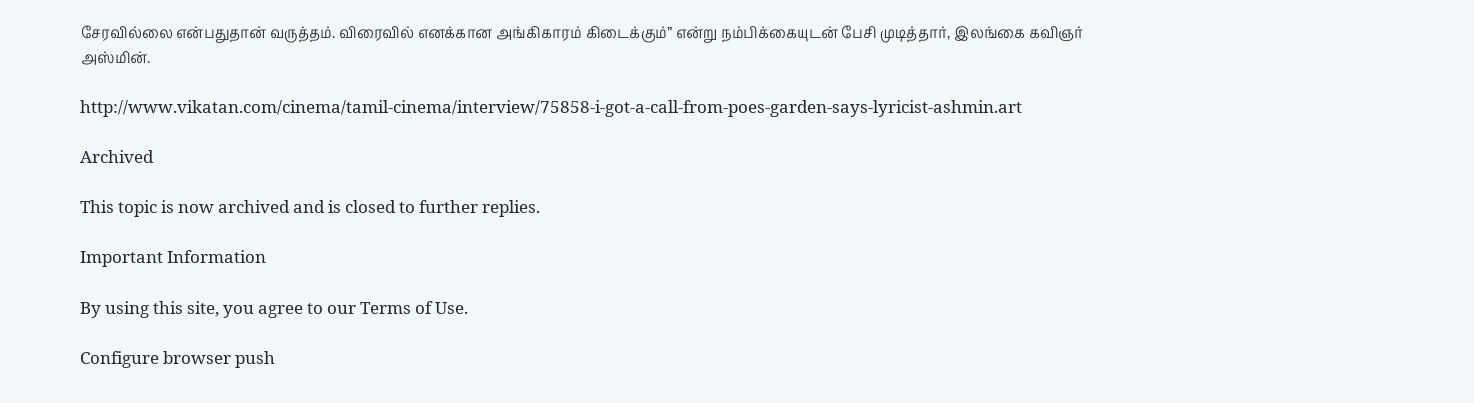சேரவில்லை என்பதுதான் வருத்தம். விரைவில் எனக்கான அங்கிகாரம் கிடைக்கும்” என்று நம்பிக்கையுடன் பேசி முடித்தார், இலங்கை கவிஞர் அஸ்மின்.

http://www.vikatan.com/cinema/tamil-cinema/interview/75858-i-got-a-call-from-poes-garden-says-lyricist-ashmin.art

Archived

This topic is now archived and is closed to further replies.

Important Information

By using this site, you agree to our Terms of Use.

Configure browser push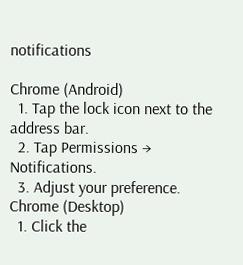notifications

Chrome (Android)
  1. Tap the lock icon next to the address bar.
  2. Tap Permissions → Notifications.
  3. Adjust your preference.
Chrome (Desktop)
  1. Click the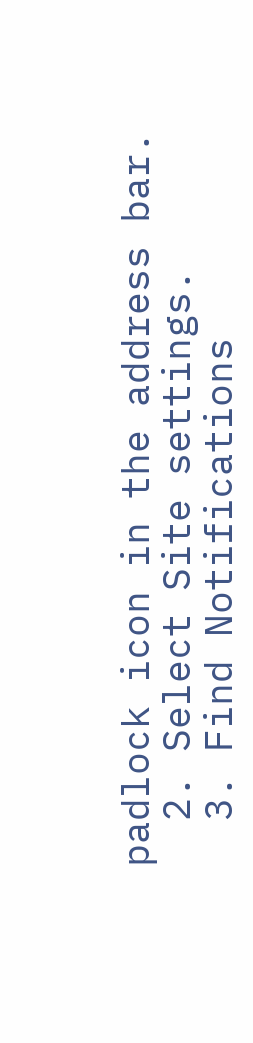padlock icon in the address bar.
  2. Select Site settings.
  3. Find Notifications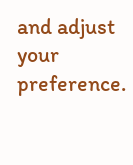and adjust your preference.